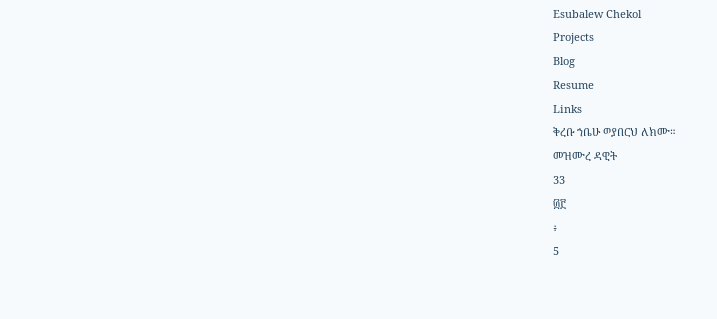Esubalew Chekol
Projects
Blog
Resume
Links
ቅረቡ ኀቤሁ ወያበርህ ለክሙ።
መዝሙረ ዳዊት
33
፴፫
፥
5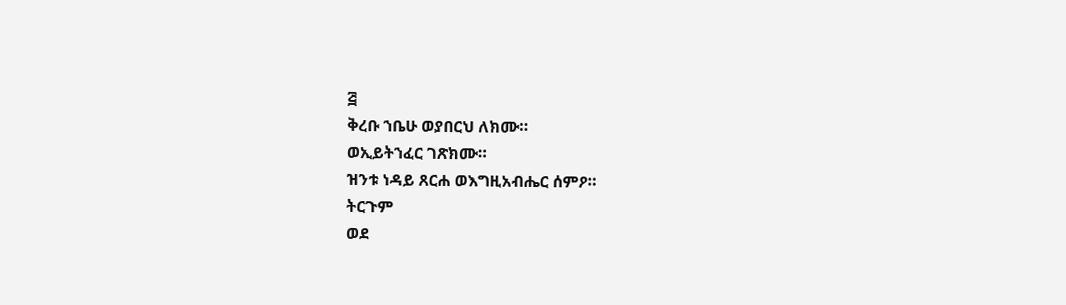፭
ቅረቡ ኀቤሁ ወያበርህ ለክሙ።
ወኢይትኀፈር ገጽክሙ።
ዝንቱ ነዳይ ጸርሐ ወእግዚአብሔር ሰምዖ።
ትርጉም
ወደ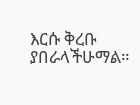እርሱ ቅረቡ ያበራላችሁማል።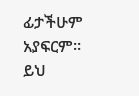ፊታችሁም
አያፍርም። ይህ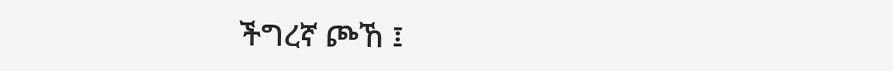ችግረኛ ጮኸ ፤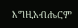እግዚአብሔርም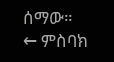ሰማው።
← ምስባክ